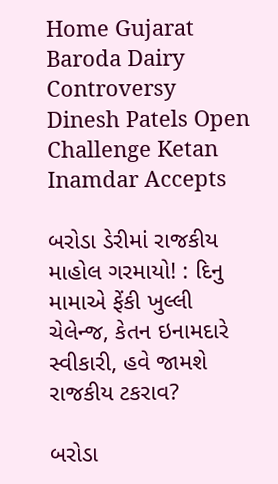Home Gujarat Baroda Dairy Controversy Dinesh Patels Open Challenge Ketan Inamdar Accepts

બરોડા ડેરીમાં રાજકીય માહોલ ગરમાયો! : દિનુ મામાએ ફેંકી ખુલ્લી ચેલેન્જ, કેતન ઇનામદારે સ્વીકારી, હવે જામશે રાજકીય ટકરાવ?

બરોડા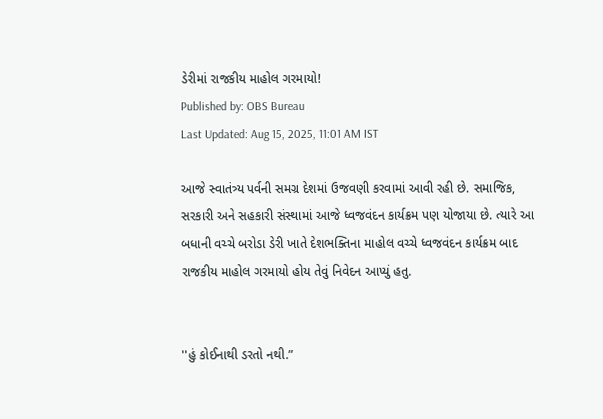ડેરીમાં રાજકીય માહોલ ગરમાયો!
Published by: OBS Bureau
Last Updated: Aug 15, 2025, 11:01 AM IST

આજે સ્વાતંત્ર્ય પર્વની સમગ્ર દેશમાં ઉજવણી કરવામાં આવી રહી છે. સમાજિક, સરકારી અને સહકારી સંસ્થામાં આજે ધ્વજવંદન કાર્યક્રમ પણ યોજાયા છે. ત્યારે આ બધાની વચ્ચે બરોડા ડેરી ખાતે દેશભક્તિના માહોલ વચ્ચે ધ્વજવંદન કાર્યક્રમ બાદ રાજકીય માહોલ ગરમાયો હોય તેવું નિવેદન આપ્યું હતુ.


''હું કોઈનાથી ડરતો નથી.”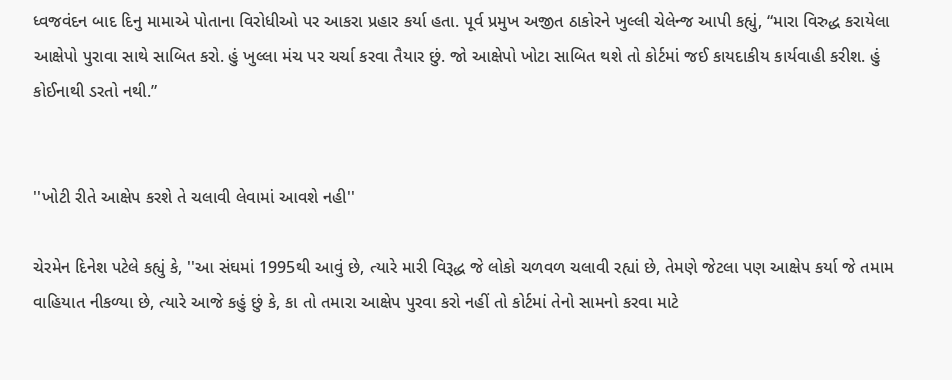ધ્વજવંદન બાદ દિનુ મામાએ પોતાના વિરોધીઓ પર આકરા પ્રહાર કર્યા હતા. પૂર્વ પ્રમુખ અજીત ઠાકોરને ખુલ્લી ચેલેન્જ આપી કહ્યું, “મારા વિરુદ્ધ કરાયેલા આક્ષેપો પુરાવા સાથે સાબિત કરો. હું ખુલ્લા મંચ પર ચર્ચા કરવા તૈયાર છું. જો આક્ષેપો ખોટા સાબિત થશે તો કોર્ટમાં જઈ કાયદાકીય કાર્યવાહી કરીશ. હું કોઈનાથી ડરતો નથી.”


''ખોટી રીતે આક્ષેપ કરશે તે ચલાવી લેવામાં આવશે નહી''

ચેરમેન દિનેશ પટેલે કહ્યું કે, ''આ સંઘમાં 1995થી આવું છે, ત્યારે મારી વિરૂદ્ધ જે લોકો ચળવળ ચલાવી રહ્યાં છે, તેમણે જેટલા પણ આક્ષેપ કર્યા જે તમામ વાહિયાત નીકળ્યા છે, ત્યારે આજે કહું છું કે, કા તો તમારા આક્ષેપ પુરવા કરો નહીં તો કોર્ટમાં તેનો સામનો કરવા માટે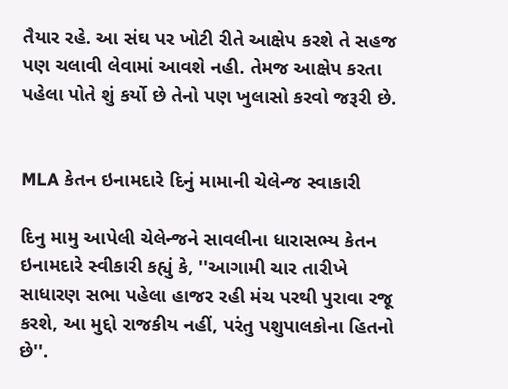તૈયાર રહે. આ સંઘ પર ખોટી રીતે આક્ષેપ કરશે તે સહજ પણ ચલાવી લેવામાં આવશે નહી. તેમજ આક્ષેપ કરતા પહેલા પોતે શું કર્યો છે તેનો પણ ખુલાસો કરવો જરૂરી છે.


MLA કેતન ઇનામદારે દિનું મામાની ચેલેન્જ સ્વાકારી

દિનુ મામુ આપેલી ચેલેન્જને સાવલીના ધારાસભ્ય કેતન ઇનામદારે સ્વીકારી કહ્યું કે, ''આગામી ચાર તારીખે સાધારણ સભા પહેલા હાજર રહી મંચ પરથી પુરાવા રજૂ કરશે, આ મુદ્દો રાજકીય નહીં, પરંતુ પશુપાલકોના હિતનો છે''.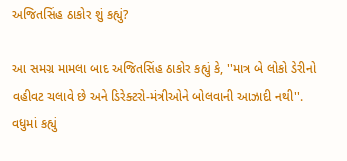અજિતસિંહ ઠાકોર શું કહ્યું?

આ સમગ્ર મામલા બાદ અજિતસિંહ ઠાકોર કહ્યું કે, ''માત્ર બે લોકો ડેરીનો વહીવટ ચલાવે છે અને ડિરેક્ટરો-મંત્રીઓને બોલવાની આઝાદી નથી''. વધુમાં કહ્યું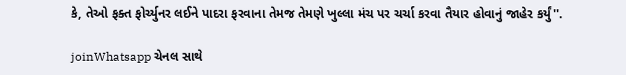કે, તેઓ ફક્ત ફોર્ચ્યુનર લઈને પાદરા ફરવાના તેમજ તેમણે ખુલ્લા મંચ પર ચર્ચા કરવા તૈયાર હોવાનું જાહેર કર્યું''.

joinWhatsapp ચેનલ સાથે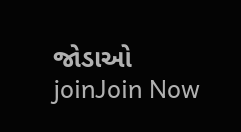જોડાઓ
joinJoin Now